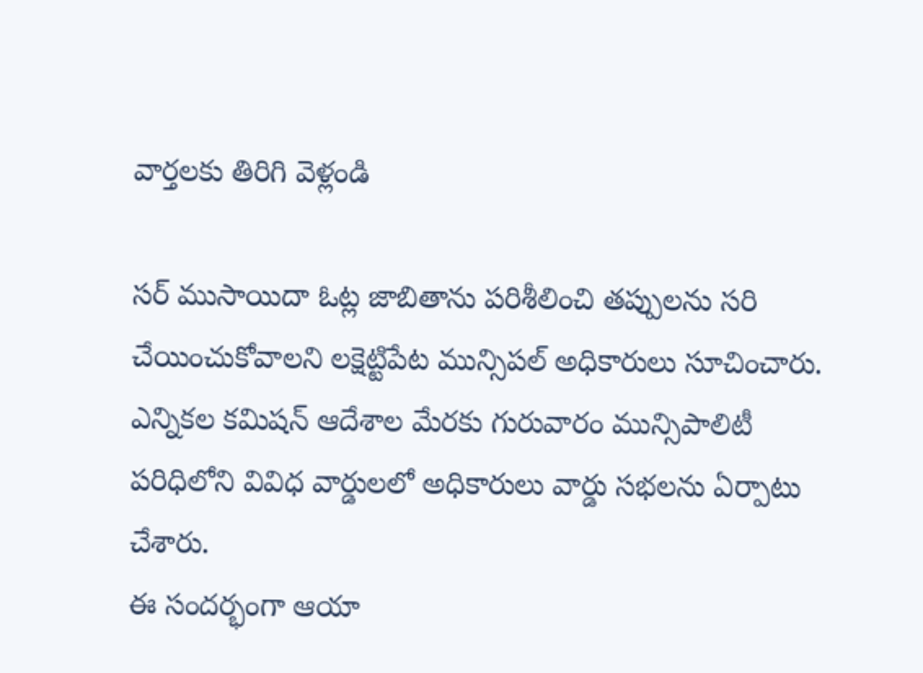వార్తలకు తిరిగి వెళ్లండి

సర్ ముసాయిదా ఓట్ల జాబితాను పరిశీలించి తప్పులను సరి చేయించుకోవాలని లక్షెట్టిపేట మున్సిపల్ అధికారులు సూచించారు. ఎన్నికల కమిషన్ ఆదేశాల మేరకు గురువారం మున్సిపాలిటీ పరిధిలోని వివిధ వార్డులలో అధికారులు వార్డు సభలను ఏర్పాటు చేశారు.
ఈ సందర్భంగా ఆయా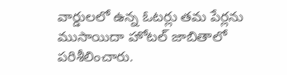వార్డులలో ఉన్న ఓటర్లు తమ పేర్లను ముసాయిదా హోటల్ జాబితాలో పరిశీలించారు.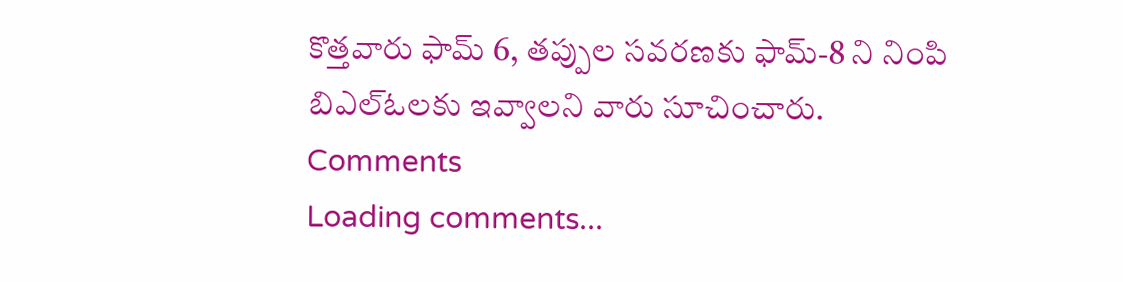కొత్తవారు ఫామ్ 6, తప్పుల సవరణకు ఫామ్-8 ని నింపి బిఎల్ఓలకు ఇవ్వాలని వారు సూచించారు.
Comments
Loading comments...